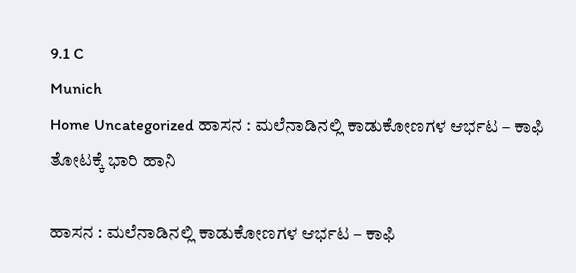9.1 C
Munich
Home Uncategorized ಹಾಸನ : ಮಲೆನಾಡಿನಲ್ಲಿ ಕಾಡುಕೋಣಗಳ ಆರ್ಭಟ – ಕಾಫಿ ತೋಟಕ್ಕೆ ಭಾರಿ ಹಾನಿ

ಹಾಸನ : ಮಲೆನಾಡಿನಲ್ಲಿ ಕಾಡುಕೋಣಗಳ ಆರ್ಭಟ – ಕಾಫಿ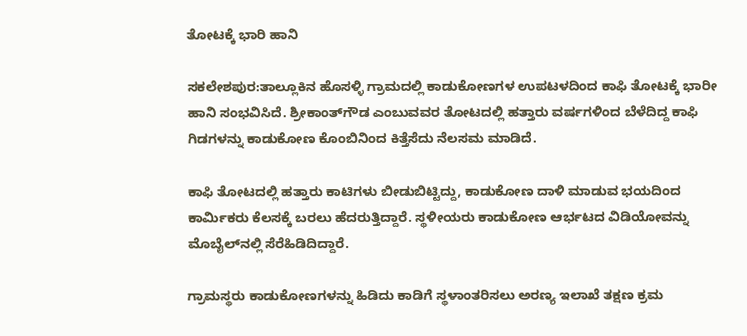ತೋಟಕ್ಕೆ ಭಾರಿ ಹಾನಿ

ಸಕಲೇಶಪುರ:ತಾಲ್ಲೂಕಿನ ಹೊಸಳ್ಳಿ ಗ್ರಾಮದಲ್ಲಿ ಕಾಡುಕೋಣಗಳ ಉಪಟಳದಿಂದ ಕಾಫಿ ತೋಟಕ್ಕೆ ಭಾರೀ ಹಾನಿ ಸಂಭವಿಸಿದೆ. ಶ್ರೀಕಾಂತ್‌ಗೌಡ ಎಂಬುವವರ ತೋಟದಲ್ಲಿ ಹತ್ತಾರು ವರ್ಷಗಳಿಂದ ಬೆಳೆದಿದ್ದ ಕಾಫಿ ಗಿಡಗಳನ್ನು ಕಾಡುಕೋಣ ಕೊಂಬಿನಿಂದ ಕಿತ್ತೆಸೆದು ನೆಲಸಮ ಮಾಡಿದೆ.

ಕಾಫಿ ತೋಟದಲ್ಲಿ ಹತ್ತಾರು ಕಾಟಿಗಳು ಬೀಡುಬಿಟ್ಟಿದ್ದು, ಕಾಡುಕೋಣ ದಾಳಿ ಮಾಡುವ ಭಯದಿಂದ ಕಾರ್ಮಿಕರು ಕೆಲಸಕ್ಕೆ ಬರಲು ಹೆದರುತ್ತಿದ್ದಾರೆ. ಸ್ಥಳೀಯರು ಕಾಡುಕೋಣ ಆರ್ಭಟದ ವಿಡಿಯೋವನ್ನು ಮೊಬೈಲ್‌ನಲ್ಲಿ ಸೆರೆಹಿಡಿದಿದ್ದಾರೆ.

ಗ್ರಾಮಸ್ಥರು ಕಾಡುಕೋಣಗಳನ್ನು ಹಿಡಿದು ಕಾಡಿಗೆ ಸ್ಥಳಾಂತರಿಸಲು ಅರಣ್ಯ ಇಲಾಖೆ ತಕ್ಷಣ ಕ್ರಮ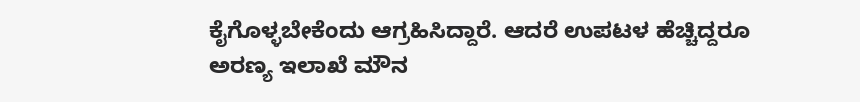ಕೈಗೊಳ್ಳಬೇಕೆಂದು ಆಗ್ರಹಿಸಿದ್ದಾರೆ. ಆದರೆ ಉಪಟಳ ಹೆಚ್ಚಿದ್ದರೂ ಅರಣ್ಯ ಇಲಾಖೆ ಮೌನ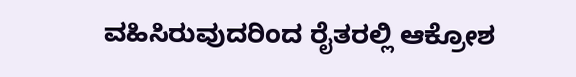ವಹಿಸಿರುವುದರಿಂದ ರೈತರಲ್ಲಿ ಆಕ್ರೋಶ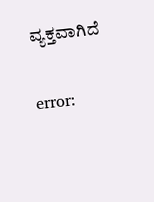ವ್ಯಕ್ತವಾಗಿದೆ

error: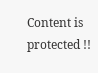Content is protected !!